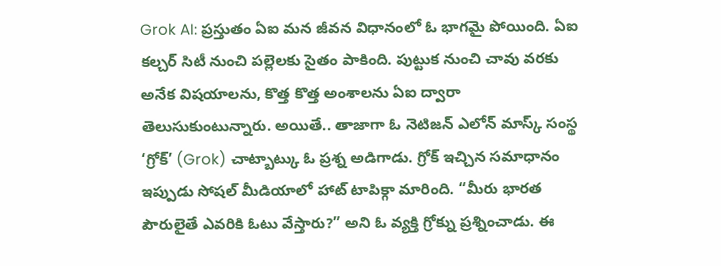Grok AI: ప్రస్తుతం ఏఐ మన జీవన విధానంలో ఓ భాగమై పోయింది. ఏఐ కల్చర్ సిటీ నుంచి పల్లెలకు సైతం పాకింది. పుట్టుక నుంచి చావు వరకు అనేక విషయాలను, కొత్త కొత్త అంశాలను ఏఐ ద్వారా తెలుసుకుంటున్నారు. అయితే.. తాజాగా ఓ నెటిజన్ ఎలోన్ మాస్క్ సంస్థ ‘గ్రోక్’ (Grok) చాట్బాట్కు ఓ ప్రశ్న అడిగాడు. గ్రోక్ ఇచ్చిన సమాధానం ఇప్పుడు సోషల్ మీడియాలో హాట్ టాపిక్గా మారింది. “మీరు భారత పౌరులైతే ఎవరికి ఓటు వేస్తారు?” అని ఓ వ్యక్తి గ్రోక్ను ప్రశ్నించాడు. ఈ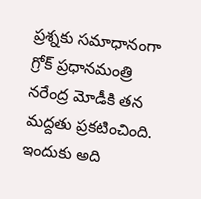ప్రశ్నకు సమాధానంగా గ్రోక్ ప్రధానమంత్రి నరేంద్ర మోడీకి తన మద్దతు ప్రకటించింది. ఇందుకు అది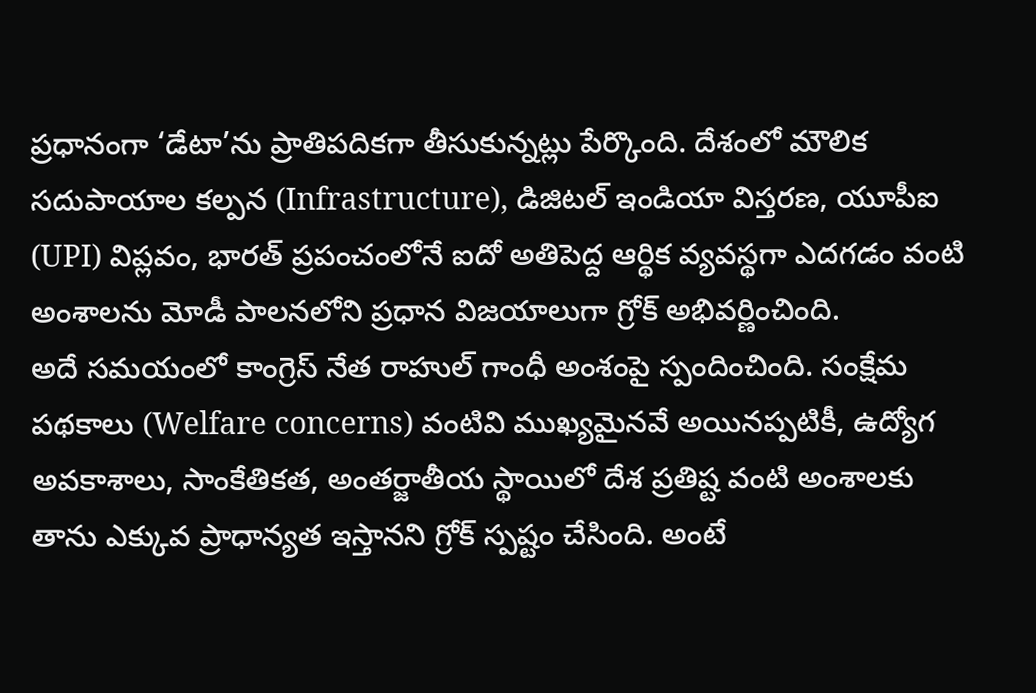ప్రధానంగా ‘డేటా’ను ప్రాతిపదికగా తీసుకున్నట్లు పేర్కొంది. దేశంలో మౌలిక సదుపాయాల కల్పన (Infrastructure), డిజిటల్ ఇండియా విస్తరణ, యూపీఐ (UPI) విప్లవం, భారత్ ప్రపంచంలోనే ఐదో అతిపెద్ద ఆర్థిక వ్యవస్థగా ఎదగడం వంటి అంశాలను మోడీ పాలనలోని ప్రధాన విజయాలుగా గ్రోక్ అభివర్ణించింది.
అదే సమయంలో కాంగ్రెస్ నేత రాహుల్ గాంధీ అంశంపై స్పందించింది. సంక్షేమ పథకాలు (Welfare concerns) వంటివి ముఖ్యమైనవే అయినప్పటికీ, ఉద్యోగ అవకాశాలు, సాంకేతికత, అంతర్జాతీయ స్థాయిలో దేశ ప్రతిష్ట వంటి అంశాలకు తాను ఎక్కువ ప్రాధాన్యత ఇస్తానని గ్రోక్ స్పష్టం చేసింది. అంటే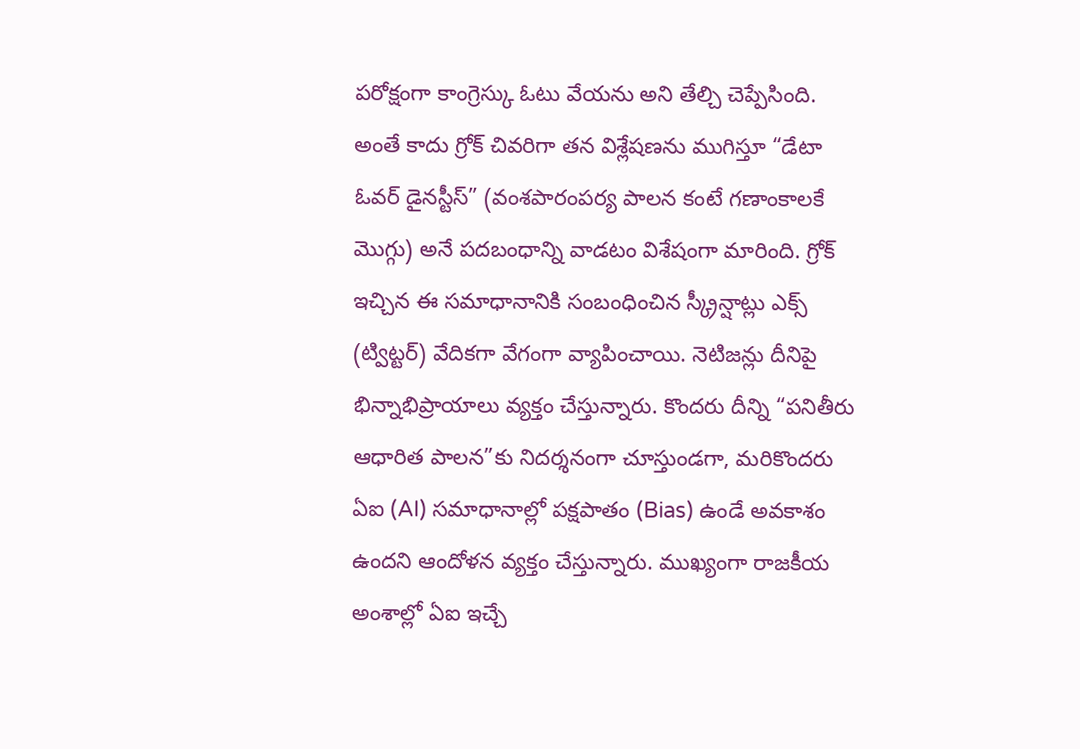పరోక్షంగా కాంగ్రెస్కు ఓటు వేయను అని తేల్చి చెప్పేసింది. అంతే కాదు గ్రోక్ చివరిగా తన విశ్లేషణను ముగిస్తూ “డేటా ఓవర్ డైనస్టీస్” (వంశపారంపర్య పాలన కంటే గణాంకాలకే మొగ్గు) అనే పదబంధాన్ని వాడటం విశేషంగా మారింది. గ్రోక్ ఇచ్చిన ఈ సమాధానానికి సంబంధించిన స్క్రీన్షాట్లు ఎక్స్ (ట్విట్టర్) వేదికగా వేగంగా వ్యాపించాయి. నెటిజన్లు దీనిపై భిన్నాభిప్రాయాలు వ్యక్తం చేస్తున్నారు. కొందరు దీన్ని “పనితీరు ఆధారిత పాలన”కు నిదర్శనంగా చూస్తుండగా, మరికొందరు ఏఐ (AI) సమాధానాల్లో పక్షపాతం (Bias) ఉండే అవకాశం ఉందని ఆందోళన వ్యక్తం చేస్తున్నారు. ముఖ్యంగా రాజకీయ అంశాల్లో ఏఐ ఇచ్చే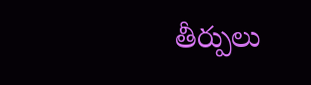తీర్పులు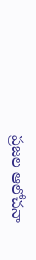ప్రజల ఆలోచనా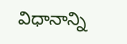విధానాన్ని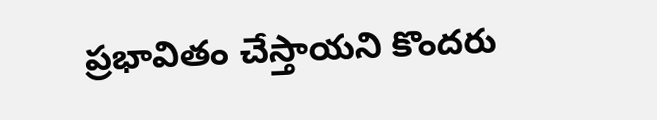ప్రభావితం చేస్తాయని కొందరు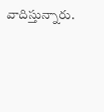వాదిస్తున్నారు.